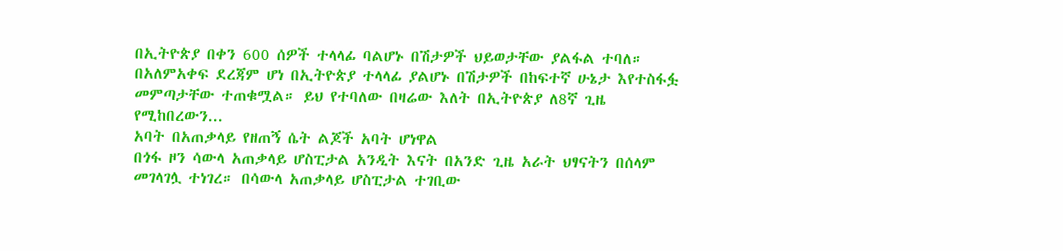በኢትዮጵያ በቀን 600 ሰዎች ተላላፊ ባልሆኑ በሽታዎች ህይወታቸው ያልፋል ተባለ።
በአለምአቀፍ ደረጃም ሆነ በኢትዮጵያ ተላላፊ ያልሆኑ በሽታዎች በከፍተኛ ሁኔታ እየተስፋፏ መምጣታቸው ተጠቁሟል። ይህ የተባለው በዛሬው እለት በኢትዮጵያ ለ8ኛ ጊዜ የሚከበረውን...
አባት በአጠቃላይ የዘጠኝ ሴት ልጆች አባት ሆነዋል
በጎፋ ዞን ሳውላ አጠቃላይ ሆስፒታል አንዲት እናት በአንድ ጊዜ አራት ህፃናትን በሰላም መገላገሏ ተነገረ። በሳውላ አጠቃላይ ሆስፒታል ተገቢው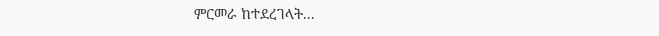ምርመራ ከተደረገላት...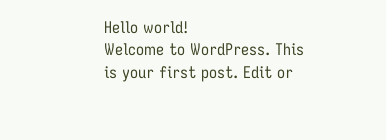Hello world!
Welcome to WordPress. This is your first post. Edit or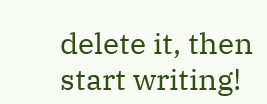delete it, then start writing!